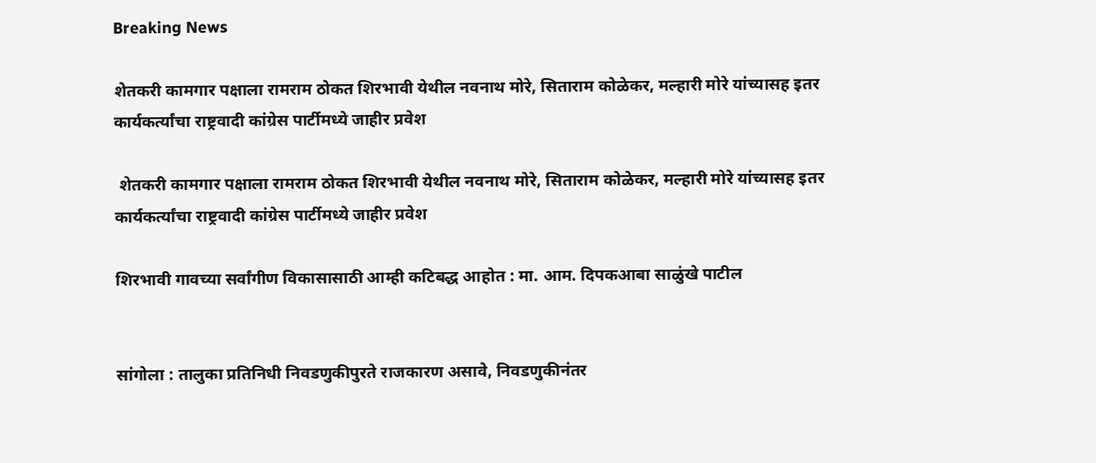Breaking News

शेतकरी कामगार पक्षाला रामराम ठोकत शिरभावी येथील नवनाथ मोरे, सिताराम कोळेकर, मल्हारी मोरे यांच्यासह इतर कार्यकर्त्यांचा राष्ट्रवादी कांग्रेस पार्टीमध्ये जाहीर प्रवेश

 शेतकरी कामगार पक्षाला रामराम ठोकत शिरभावी येथील नवनाथ मोरे, सिताराम कोळेकर, मल्हारी मोरे यांच्यासह इतर कार्यकर्त्यांचा राष्ट्रवादी कांग्रेस पार्टीमध्ये जाहीर प्रवेश

शिरभावी गावच्या सर्वांगीण विकासासाठी आम्ही कटिबद्ध आहोत : मा. आम. दिपकआबा साळुंखे पाटील


सांगोला : तालुका प्रतिनिधी निवडणुकीपुरते राजकारण असावे, निवडणुकीनंतर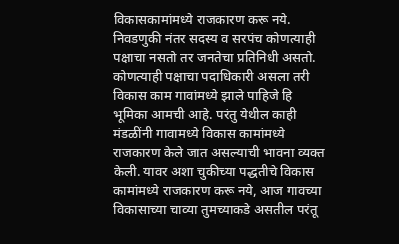विकासकामांमध्ये राजकारण करू नये. निवडणुकी नंतर सदस्य व सरपंच कोणत्याही पक्षाचा नसतो तर जनतेचा प्रतिनिधी असतो. कोणत्याही पक्षाचा पदाधिकारी असला तरी विकास काम गावांमध्ये झाले पाहिजे हि भूमिका आमची आहे. परंतु येथील काही मंडळींनी गावामध्ये विकास कामांमध्ये राजकारण केले जात असल्याची भावना व्यक्त केली. यावर अशा चुकीच्या पद्धतीचे विकास कामांमध्ये राजकारण करू नये, आज गावच्या विकासाच्या चाव्या तुमच्याकडे असतील परंतू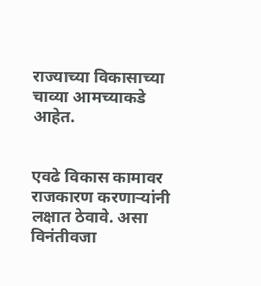राज्याच्या विकासाच्या चाव्या आमच्याकडे आहेत.


एवढे विकास कामावर राजकारण करणाऱ्यांनी लक्षात ठेवावे. असा विनंतीवजा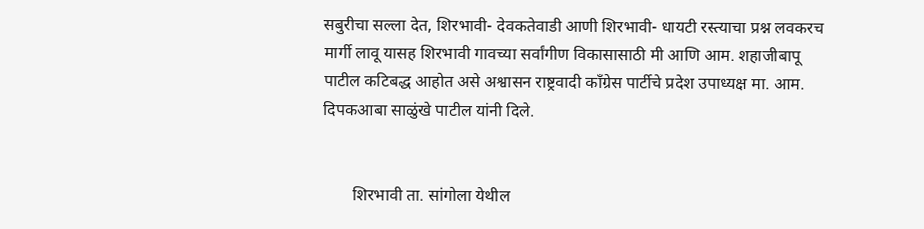सबुरीचा सल्ला देत, शिरभावी- देवकतेवाडी आणी शिरभावी- धायटी रस्त्याचा प्रश्न लवकरच मार्गी लावू यासह शिरभावी गावच्या सर्वांगीण विकासासाठी मी आणि आम. शहाजीबापू पाटील कटिबद्ध आहोत असे अश्वासन राष्ट्रवादी काँग्रेस पार्टीचे प्रदेश उपाध्यक्ष मा. आम. दिपकआबा साळुंखे पाटील यांनी दिले.


       शिरभावी ता. सांगोला येथील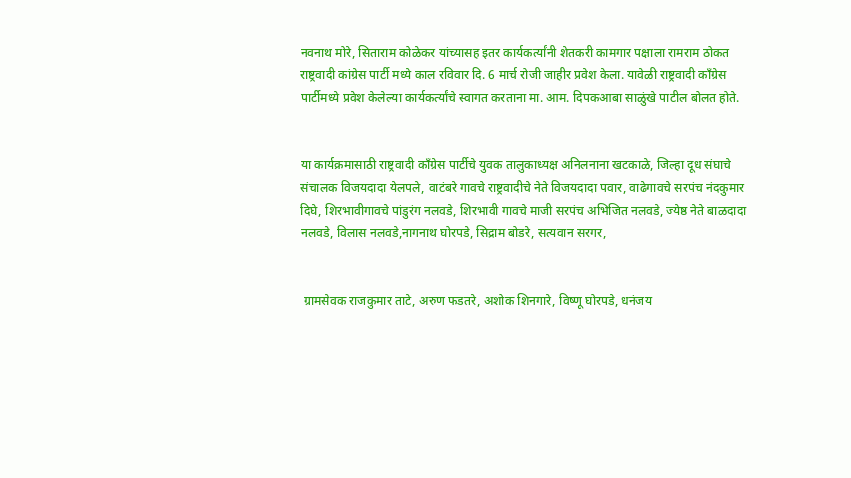नवनाथ मोरे, सिताराम कोळेकर यांच्यासह इतर कार्यकर्त्यांनी शेतकरी कामगार पक्षाला रामराम ठोकत राष्ट्रवादी कांग्रेस पार्टी मध्ये काल रविवार दि. 6 मार्च रोजी जाहीर प्रवेश केला. यावेळी राष्ट्रवादी कॉंग्रेस पार्टीमध्ये प्रवेश केलेल्या कार्यकर्त्यांचे स्वागत करताना मा. आम. दिपकआबा साळुंखे पाटील बोलत होते.


या कार्यक्रमासाठी राष्ट्रवादी काँग्रेस पार्टीचे युवक तालुकाध्यक्ष अनिलनाना खटकाळे, जिल्हा दूध संघाचे संचालक विजयदादा येलपले, वाटंबरे गावचे राष्ट्रवादीचे नेते विजयदादा पवार, वाढेगावचे सरपंच नंदकुमार दिघे, शिरभावीगावचे पांडुरंग नलवडे, शिरभावी गावचे माजी सरपंच अभिजित नलवडे, ज्येष्ठ नेते बाळदादा नलवडे, विलास नलवडे,नागनाथ घोरपडे, सिद्राम बोडरे, सत्यवान सरगर,


 ग्रामसेवक राजकुमार ताटे, अरुण फडतरे, अशोक शिनगारे, विष्णू घोरपडे, धनंजय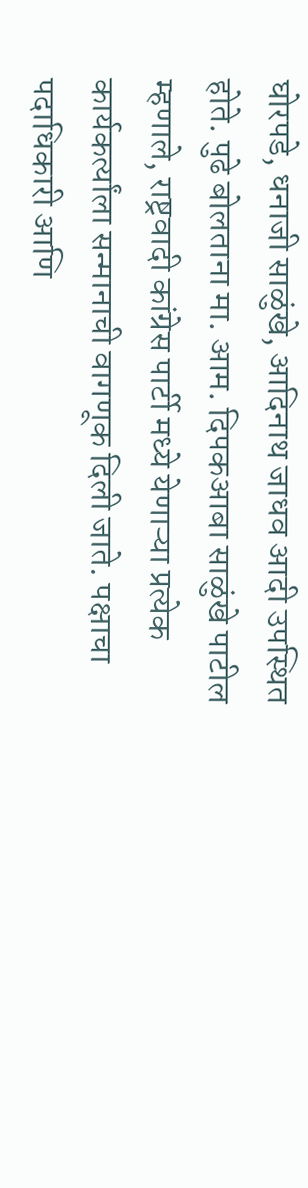घोरपडे, धनाजी साळुंखे, आदिनाथ जाधव आदी उपस्थित होते. पुढे बोलताना मा. आम. दिपकआबा साळुंखे पाटील म्हणाले, राष्ट्रवादी कांग्रेस पार्टी मध्ये येणाऱ्या प्रत्येक कार्यकर्त्यांला सन्मानाची वागणूक दिली जाते. पक्षाचा पदाधिकारी आणि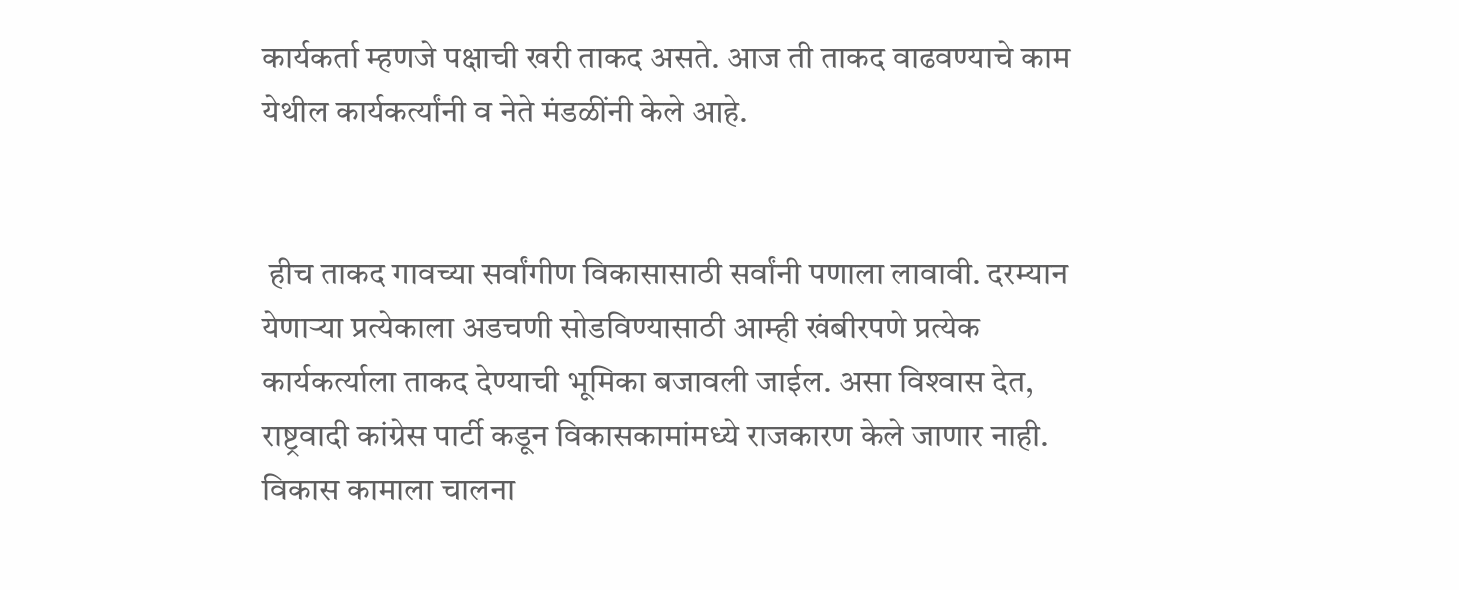कार्यकर्ता म्हणजे पक्षाची खरी ताकद असते. आज ती ताकद वाढवण्याचे काम येथील कार्यकर्त्यांनी व नेते मंडळींनी केले आहे.


 हीच ताकद गावच्या सर्वांगीण विकासासाठी सर्वांनी पणाला लावावी. दरम्यान येणाऱ्या प्रत्येकाला अडचणी सोडविण्यासाठी आम्ही खंबीरपणे प्रत्येक कार्यकर्त्याला ताकद देण्याची भूमिका बजावली जाईल. असा विश्‍वास देत, राष्ट्रवादी कांग्रेस पार्टी कडून विकासकामांमध्ये राजकारण केले जाणार नाही. विकास कामाला चालना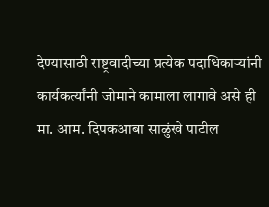देण्यासाठी राष्ट्रवादीच्या प्रत्येक पदाधिकाऱ्यांनी कार्यकर्त्यांनी जोमाने कामाला लागावे असे ही मा. आम. दिपकआबा साळुंखे पाटील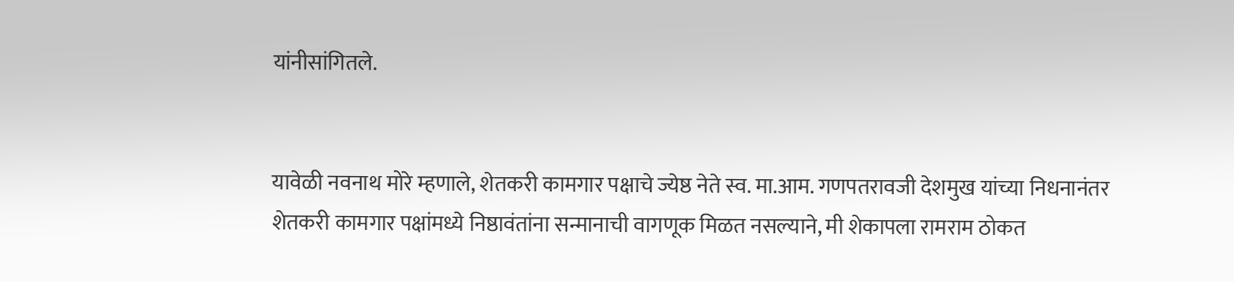यांनीसांगितले.


यावेळी नवनाथ मोरे म्हणाले, शेतकरी कामगार पक्षाचे ज्येष्ठ नेते स्व. मा.आम. गणपतरावजी देशमुख यांच्या निधनानंतर शेतकरी कामगार पक्षांमध्ये निष्ठावंतांना सन्मानाची वागणूक मिळत नसल्याने, मी शेकापला रामराम ठोकत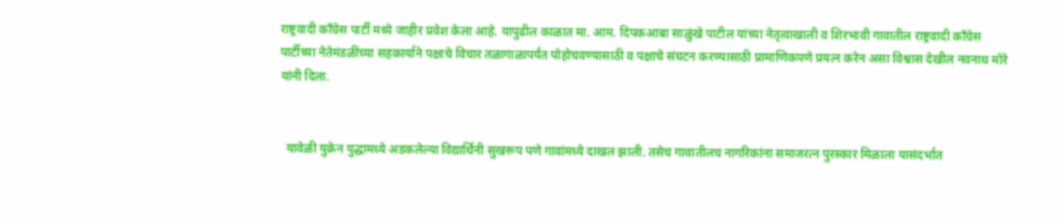राष्ट्रवादी कॉंग्रेस पार्टी मध्ये जाहीर प्रवेश केला आहे. यापुढील काळात मा. आम. दिपकआबा साळुंखे पाटील यांच्या नेतृत्वाखाली व शिरभावी गावातील राष्ट्रवादी काँग्रेस पार्टीच्या नेतेमंडळींच्या सहकार्याने पक्षाचे विचार तळागाळापर्यंत पोहोचवण्यासाठी व पक्षाचे संघटन करण्यासाठी प्रामाणिकपणे प्रयत्न करेन असा विश्वास देखील नवनाथ मोरे यांनी दिला.


  यावेळी युक्रेन युद्धामध्ये अडकलेल्या विद्यार्थिनी सुखरूप पणे गावांमध्ये दाखल झाली. तसेच गावातीलच नागरिकांना समाजरत्न पुरस्कार मिळाला यासंदर्भात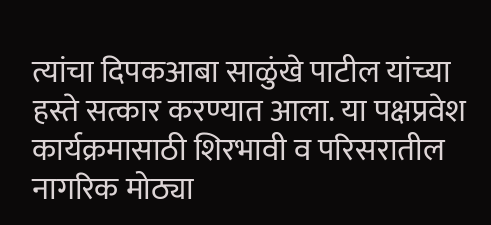त्यांचा दिपकआबा साळुंखे पाटील यांच्या हस्ते सत्कार करण्यात आला. या पक्षप्रवेश कार्यक्रमासाठी शिरभावी व परिसरातील नागरिक मोठ्या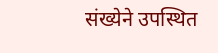संख्येने उपस्थित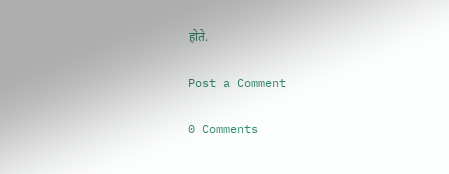होते.

Post a Comment

0 Comments